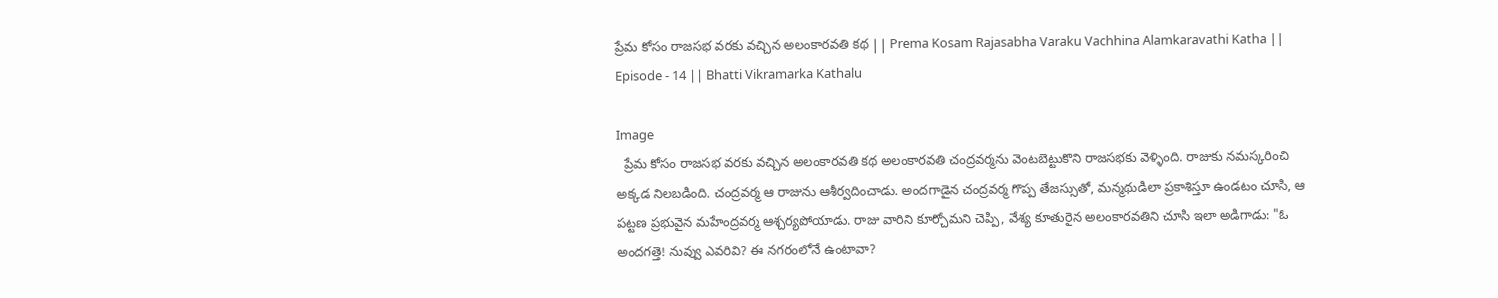ప్రేమ కోసం రాజసభ వరకు వచ్చిన అలంకారవతి కథ || Prema Kosam Rajasabha Varaku Vachhina Alamkaravathi Katha || Episode - 14 || Bhatti Vikramarka Kathalu

Image
  ప్రేమ కోసం రాజసభ వరకు వచ్చిన అలంకారవతి కథ అలంకారవతి చంద్రవర్మను వెంటబెట్టుకొని రాజసభకు వెళ్ళింది. రాజుకు నమస్కరించి అక్కడ నిలబడింది. చంద్రవర్మ ఆ రాజును ఆశీర్వదించాడు. అందగాడైన చంద్రవర్మ గొప్ప తేజస్సుతో, మన్మథుడిలా ప్రకాశిస్తూ ఉండటం చూసి, ఆ పట్టణ ప్రభువైన మహేంద్రవర్మ ఆశ్చర్యపోయాడు. రాజు వారిని కూర్చోమని చెప్పి, వేశ్య కూతురైన అలంకారవతిని చూసి ఇలా అడిగాడు: "ఓ అందగత్తె! నువ్వు ఎవరివి? ఈ నగరంలోనే ఉంటావా?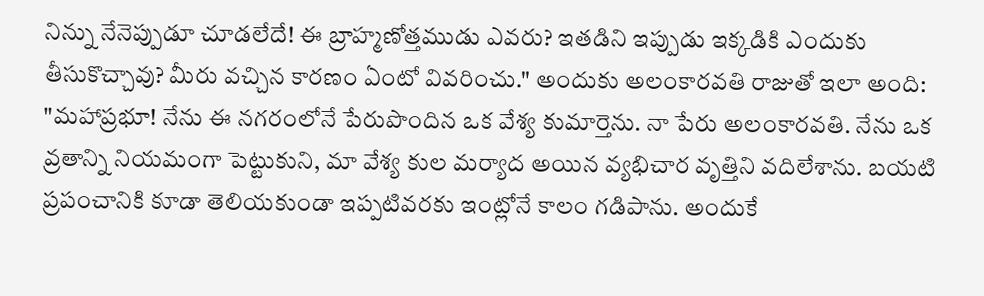నిన్ను నేనెప్పుడూ చూడలేదే! ఈ బ్రాహ్మణోత్తముడు ఎవరు? ఇతడిని ఇప్పుడు ఇక్కడికి ఎందుకు తీసుకొచ్చావు? మీరు వచ్చిన కారణం ఏంటో వివరించు." అందుకు అలంకారవతి రాజుతో ఇలా అంది: "మహాప్రభూ! నేను ఈ నగరంలోనే పేరుపొందిన ఒక వేశ్య కుమార్తెను. నా పేరు అలంకారవతి. నేను ఒక వ్రతాన్ని నియమంగా పెట్టుకుని, మా వేశ్య కుల మర్యాద అయిన వ్యభిచార వృత్తిని వదిలేశాను. బయటి ప్రపంచానికి కూడా తెలియకుండా ఇప్పటివరకు ఇంట్లోనే కాలం గడిపాను. అందుకే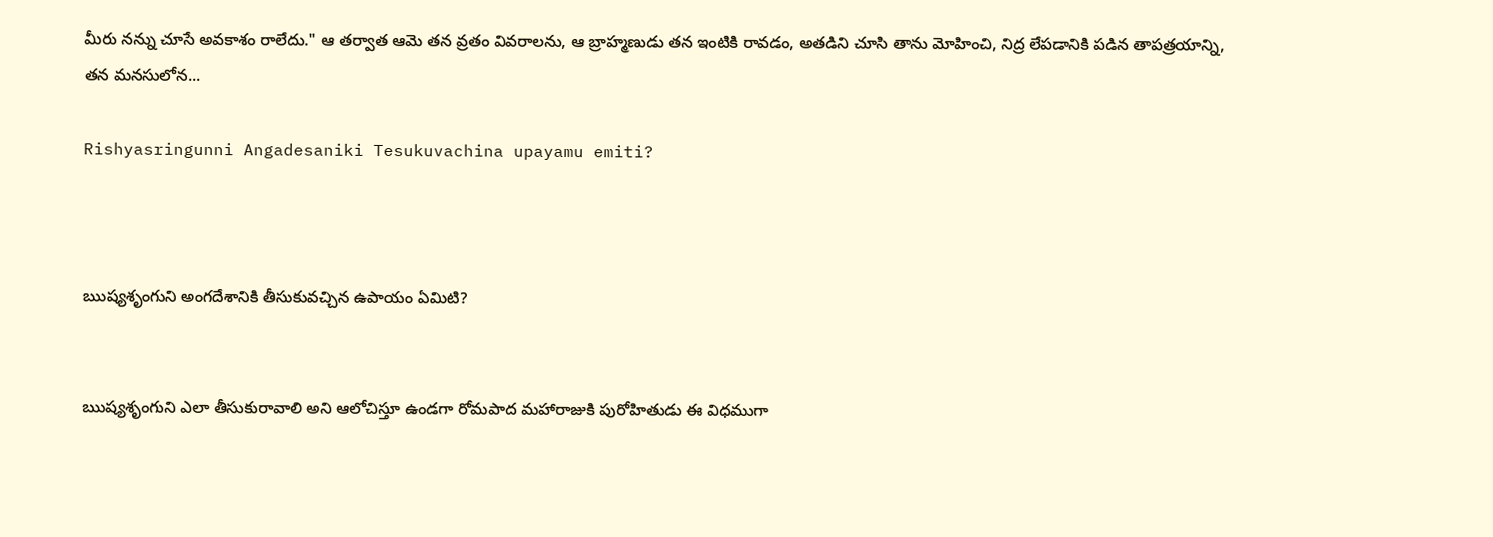మీరు నన్ను చూసే అవకాశం రాలేదు." ఆ తర్వాత ఆమె తన వ్రతం వివరాలను, ఆ బ్రాహ్మణుడు తన ఇంటికి రావడం, అతడిని చూసి తాను మోహించి, నిద్ర లేపడానికి పడిన తాపత్రయాన్ని, తన మనసులోన...

Rishyasringunni Angadesaniki Tesukuvachina upayamu emiti?



ఋష్యశృంగుని అంగదేశానికి తీసుకువచ్చిన ఉపాయం ఏమిటి?


ఋష్యశృంగుని ఎలా తీసుకురావాలి అని ఆలోచిస్తూ ఉండగా రోమపాద మహారాజుకి పురోహితుడు ఈ విధముగా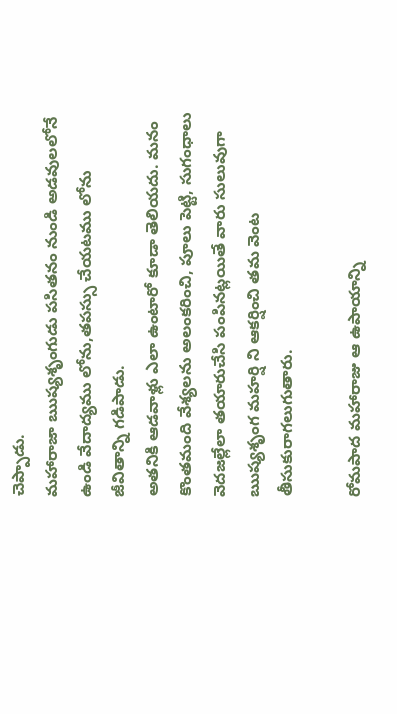చెప్పాడు.
మహారాజా ఋష్యశృంగుడు పసితనం నుండి అడవులలోనే ఉండి వేదాద్యము లోను,తపస్సు చేయటము లోను జీవితాన్ని గడిపాడు.
అతనికి ఆడవాళ్లు ఎలా ఉంటారో కూడా తెలియదు. మనం కొంతమంది వేశ్యలను అలంకరించి, పూలు పెట్టి, సుగంధాలు వెదజల్లేలా తయారుచేసి పంపినట్లయితే వారు సులువుగా ఋష్యశృంగ మహర్షి ని ఆకర్షించి తమ వెంట తీసుకురాగలుగుతారు.

రోమపాద మహారాజు ఆ ఉపాయాన్ని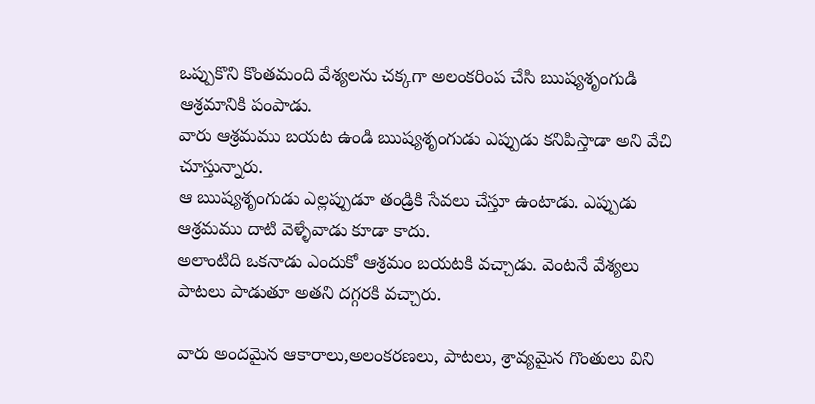ఒప్పుకొని కొంతమంది వేశ్యలను చక్కగా అలంకరింప చేసి ఋష్యశృంగుడి ఆశ్రమానికి పంపాడు.
వారు ఆశ్రమము బయట ఉండి ఋష్యశృంగుడు ఎప్పుడు కనిపిస్తాడా అని వేచి చూస్తున్నారు.
ఆ ఋష్యశృంగుడు ఎల్లప్పుడూ తండ్రికి సేవలు చేస్తూ ఉంటాడు. ఎప్పుడు ఆశ్రమము దాటి వెళ్ళేవాడు కూడా కాదు.
అలాంటిది ఒకనాడు ఎందుకో ఆశ్రమం బయటకి వచ్చాడు. వెంటనే వేశ్యలు పాటలు పాడుతూ అతని దగ్గరకి వచ్చారు.

వారు అందమైన ఆకారాలు,అలంకరణలు, పాటలు, శ్రావ్యమైన గొంతులు విని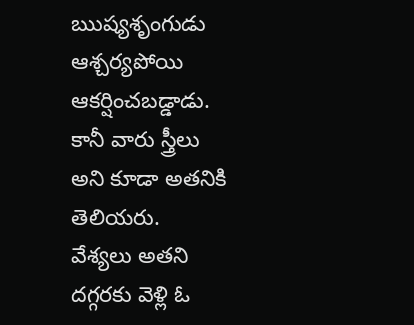ఋష్యశృంగుడు ఆశ్చర్యపోయి ఆకర్షించబడ్డాడు.
కానీ వారు స్త్రీలు అని కూడా అతనికి తెలియరు.
వేశ్యలు అతని దగ్గరకు వెళ్లి ఓ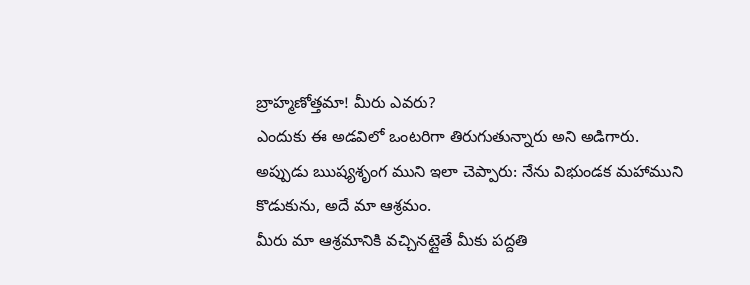బ్రాహ్మణోత్తమా! మీరు ఎవరు?
ఎందుకు ఈ అడవిలో ఒంటరిగా తిరుగుతున్నారు అని అడిగారు.
అప్పుడు ఋష్యశృంగ ముని ఇలా చెప్పారు: నేను విభుండక మహాముని కొడుకును, అదే మా ఆశ్రమం.
మీరు మా ఆశ్రమానికి వచ్చినట్లైతే మీకు పద్దతి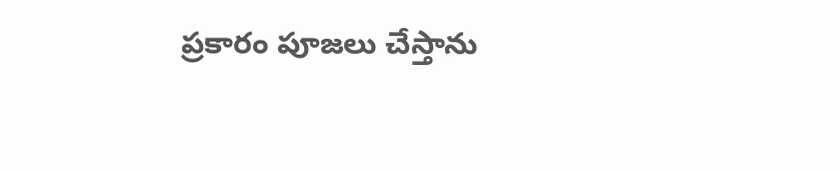ప్రకారం పూజలు చేస్తాను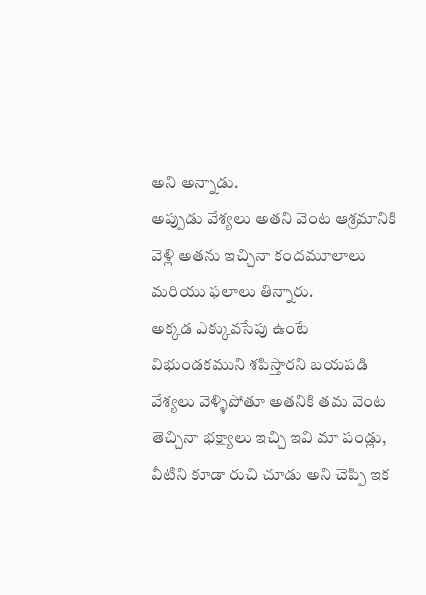అని అన్నాడు.
అప్పుడు వేశ్యలు అతని వెంట ఆశ్రమానికి వెళ్లి అతను ఇచ్చినా కందమూలాలు మరియు ఫలాలు తిన్నారు.
అక్కడ ఎక్కువసేపు ఉంటే విభుండకముని శపిస్తారని బయపడి వేశ్యలు వెళ్ళిపోతూ అతనికి తమ వెంట తెచ్చినా భక్ష్యాలు ఇచ్చి ఇవి మా పండ్లు, వీటిని కూడా రుచి చూడు అని చెప్పి ఇక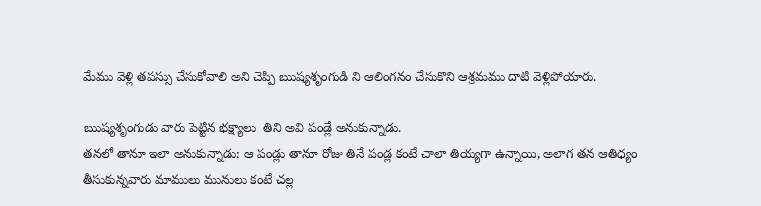మేము వెళ్లి తపస్సు చేసుకోవాలి అని చెప్పి ఋష్యశృంగుడి ని ఆలింగనం చేసుకొని ఆశ్రమము దాటి వెళ్లిపోయారు.

ఋష్యశృంగుడు వారు పెట్టిన భక్ష్యాలు  తిని అవి పండ్లే అనుకున్నాడు.
తనలో తానూ ఇలా అనుకున్నాడు: ఆ పండ్లు తానూ రోజు తినే పండ్ల కంటే చాలా తియ్యగా ఉన్నాయి, అలాగ తన ఆతిధ్యం తీసుకున్నవారు మాములు మునులు కంటే చల్ల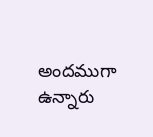అందముగా ఉన్నారు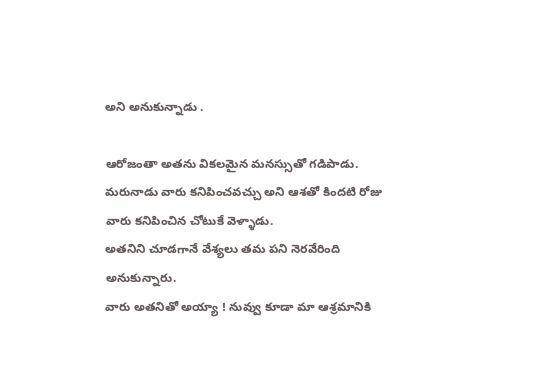అని అనుకున్నాడు .

ఆరోజంతా అతను వికలమైన మనస్సుతో గడిపాడు.
మరునాడు వారు కనిపించవచ్చు అని ఆశతో కిందటి రోజు వారు కనిపించిన చోటుకే వెళ్ళాడు.
అతనిని చూడగానే వేశ్యలు తమ పని నెరవేరింది అనుకున్నారు.
వారు అతనితో అయ్యా ! నువ్వు కూడా మా ఆశ్రమానికి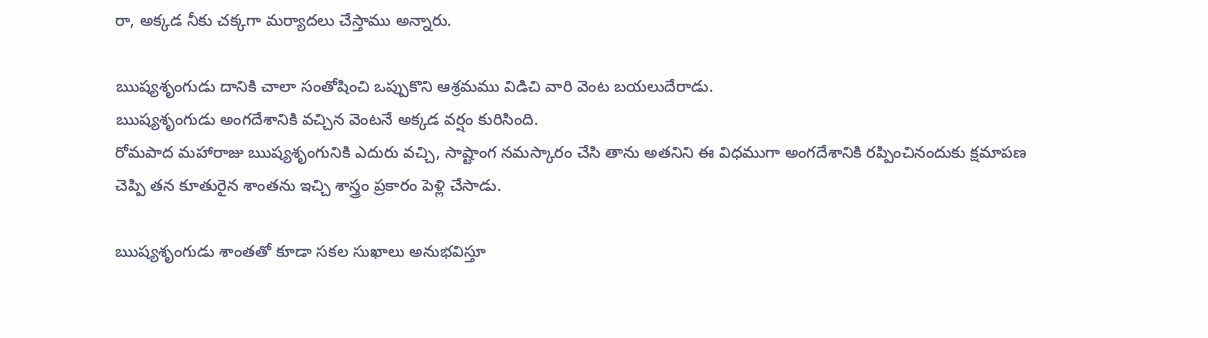రా, అక్కడ నీకు చక్కగా మర్యాదలు చేస్తాము అన్నారు.

ఋష్యశృంగుడు దానికి చాలా సంతోషించి ఒప్పుకొని ఆశ్రమము విడిచి వారి వెంట బయలుదేరాడు.
ఋష్యశృంగుడు అంగదేశానికి వచ్చిన వెంటనే అక్కడ వర్షం కురిసింది.
రోమపాద మహారాజు ఋష్యశృంగునికి ఎదురు వచ్చి, సాష్టాంగ నమస్కారం చేసి తాను అతనిని ఈ విధముగా అంగదేశానికి రప్పించినందుకు క్షమాపణ చెప్పి తన కూతురైన శాంతను ఇచ్చి శాస్త్రం ప్రకారం పెళ్లి చేసాడు.

ఋష్యశృంగుడు శాంతతో కూడా సకల సుఖాలు అనుభవిస్తూ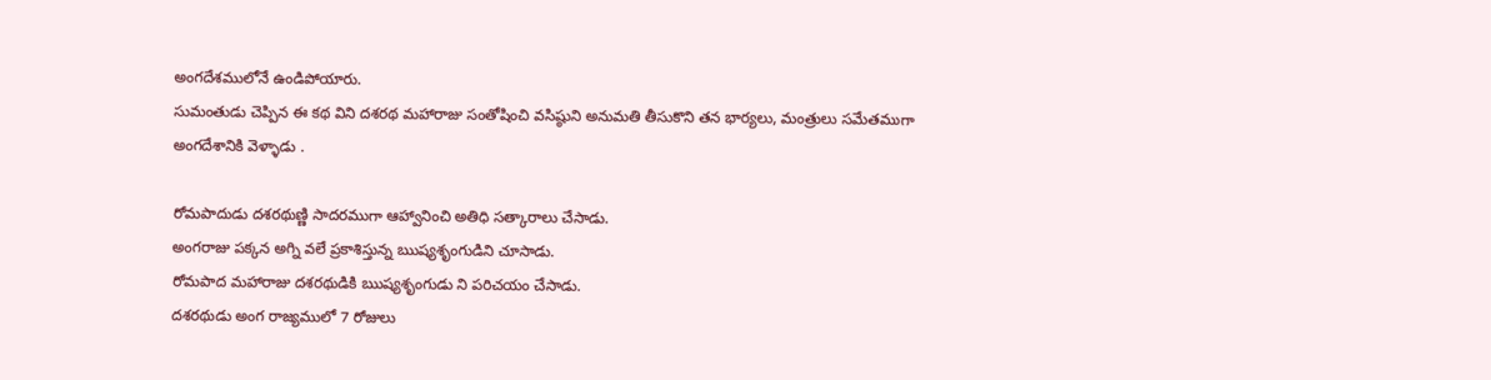అంగదేశములోనే ఉండిపోయారు.
సుమంతుడు చెప్పిన ఈ కథ విని దశరథ మహారాజు సంతోషించి వసిష్ఠుని అనుమతి తీసుకొని తన భార్యలు, మంత్రులు సమేతముగా
అంగదేశానికి వెళ్ళాడు .

రోమపాదుడు దశరథుణ్ణి సాదరముగా ఆహ్వానించి అతిధి సత్కారాలు చేసాడు.
అంగరాజు పక్కన అగ్ని వలే ప్రకాశిస్తున్న ఋష్యశృంగుడిని చూసాడు.
రోమపాద మహారాజు దశరథుడికి ఋష్యశృంగుడు ని పరిచయం చేసాడు.
దశరథుడు అంగ రాజ్యములో 7 రోజులు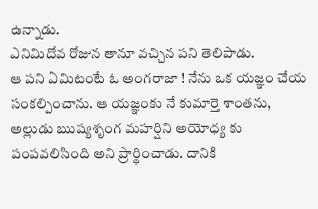ఉన్నాడు.
ఎనిమిదోవ రోజున తానూ వచ్చిన పని తెలిపాడు.
ఆ పని ఏమిటంటే ఓ అంగరాజా ! నేను ఒక యజ్ఞం చేయ సంకల్పించాను. ఆ యజ్ఞంకు నే కుమార్తె శాంతను, అల్లుడు ఋష్యశృంగ మహర్షిని అయోధ్య కు పంపవలిసింది అని ప్రార్థించాడు. దానికి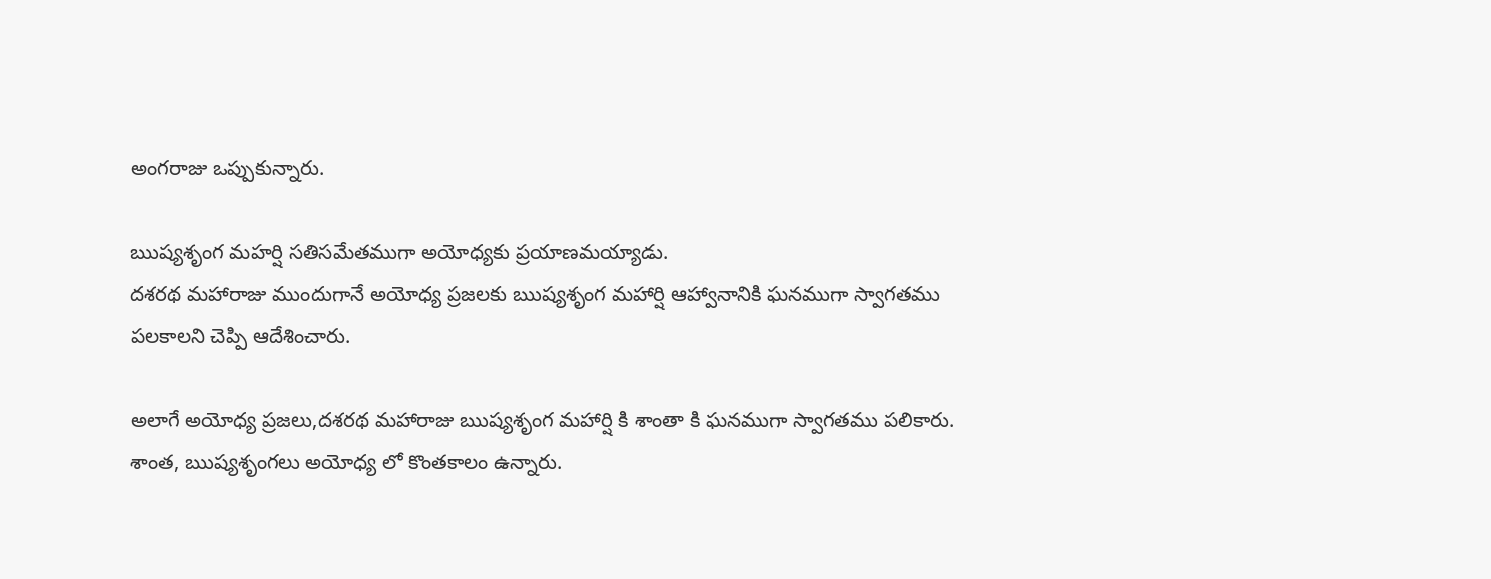అంగరాజు ఒప్పుకున్నారు.

ఋష్యశృంగ మహర్షి సతిసమేతముగా అయోధ్యకు ప్రయాణమయ్యాడు.
దశరథ మహారాజు ముందుగానే అయోధ్య ప్రజలకు ఋష్యశృంగ మహార్షి ఆహ్వానానికి ఘనముగా స్వాగతము పలకాలని చెప్పి ఆదేశించారు.

అలాగే అయోధ్య ప్రజలు,దశరథ మహారాజు ఋష్యశృంగ మహార్షి కి శాంతా కి ఘనముగా స్వాగతము పలికారు.
శాంత, ఋష్యశృంగలు అయోధ్య లో కొంతకాలం ఉన్నారు.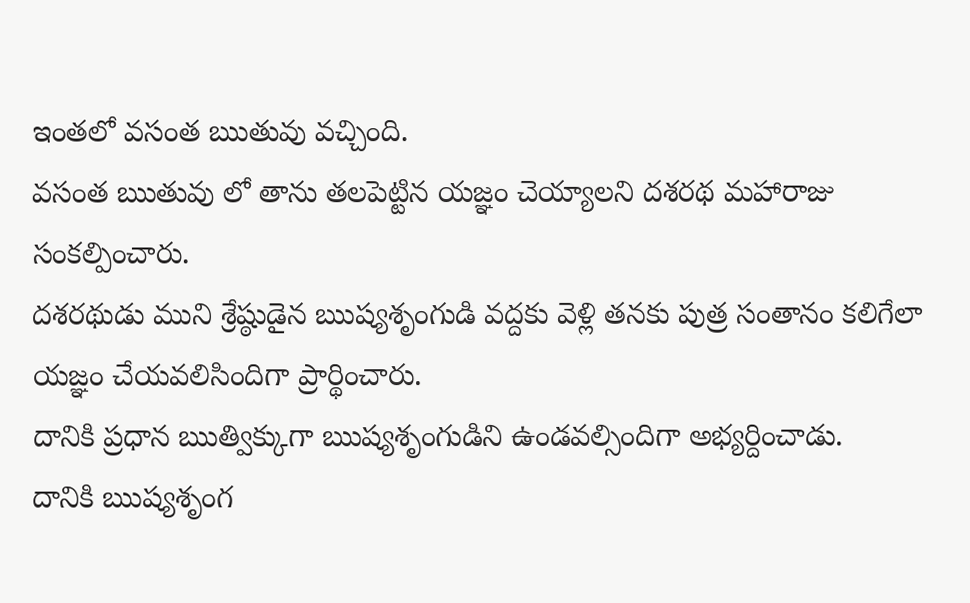ఇంతలో వసంత ఋతువు వచ్చింది.
వసంత ఋతువు లో తాను తలపెట్టిన యజ్ఞం చెయ్యాలని దశరథ మహారాజు సంకల్పించారు.
దశరథుడు ముని శ్రేష్ఠుడైన ఋష్యశృంగుడి వద్దకు వెళ్లి తనకు పుత్ర సంతానం కలిగేలా  యజ్ఞం చేయవలిసిందిగా ప్రార్థించారు.
దానికి ప్రధాన ఋత్విక్కుగా ఋష్యశృంగుడిని ఉండవల్సిందిగా అభ్యర్దించాడు.
దానికి ఋష్యశృంగ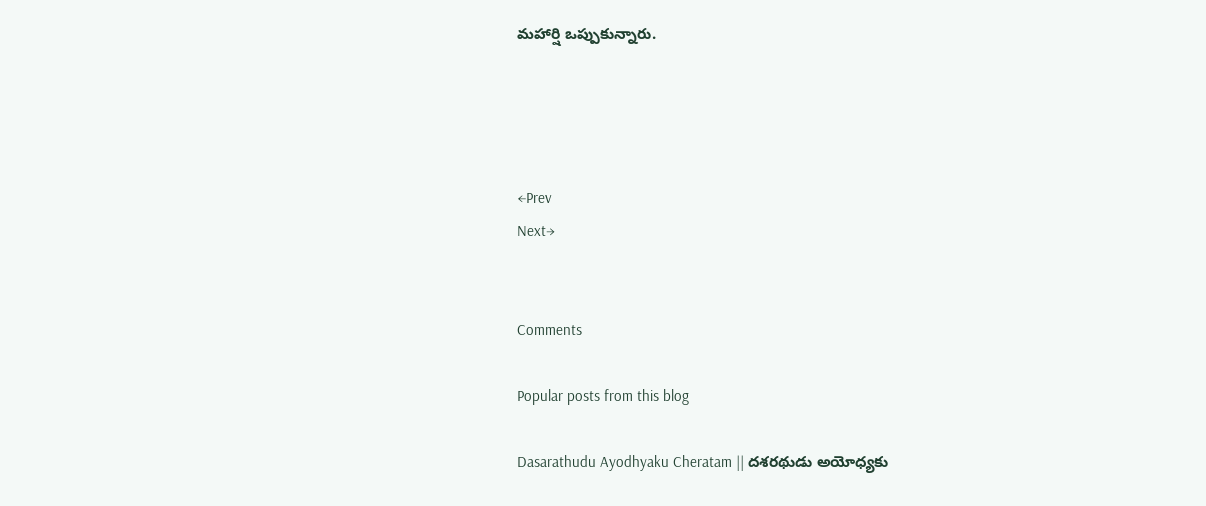మహార్షి ఒప్పుకున్నారు.




←Prev                                                                                                                                                                                    Next→


Comments

Popular posts from this blog

Dasarathudu Ayodhyaku Cheratam || దశరథుడు అయోధ్యకు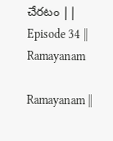చేరటం || Episode 34 || Ramayanam

Ramayanam ||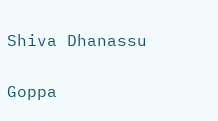Shiva Dhanassu

Goppa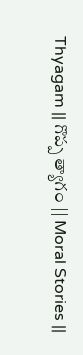Thyagam || గొప్ప త్యాగం || Moral Stories ||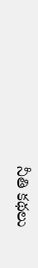నీతి కథలు